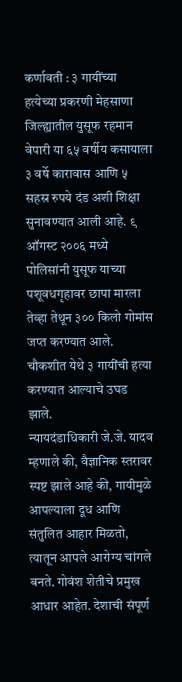कर्णावती : ३ गायींच्या हत्येच्या प्रकरणी मेहसाणा जिल्ह्यातील युसूफ रहमान वेपारी या ६५ वर्षीय कसायाला ३ वर्षे कारावास आणि ५ सहस्र रुपये दंड अशी शिक्षा सुनावण्यात आली आहे. ९ ऑगस्ट २००६ मध्ये पोलिसांनी युसूफ याच्या पशूवधगृहावर छापा मारला तेव्हा तेथून ३०० किलो गोमांस जप्त करण्यात आले. चौकशीत येथे ३ गायींची हत्या करण्यात आल्याचे उघड झाले.
न्यायदंडाधिकारी जे.जे. यादव म्हणाले की, वैज्ञानिक स्तरावर स्पष्ट झाले आहे की, गायीमुळे आपल्याला दूध आणि संतुलित आहार मिळतो, त्यातून आपले आरोग्य चांगले बनते. गोवंश शेतीचे प्रमुख आधार आहेत. देशाची संपूर्ण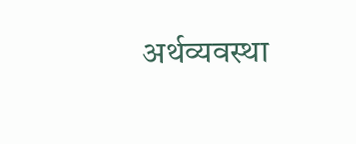अर्थव्यवस्था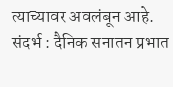त्याच्यावर अवलंबून आहे.
संदर्भ : दैनिक सनातन प्रभात